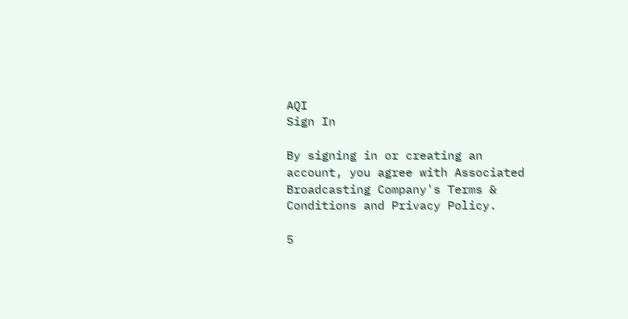AQI
Sign In

By signing in or creating an account, you agree with Associated Broadcasting Company's Terms & Conditions and Privacy Policy.

5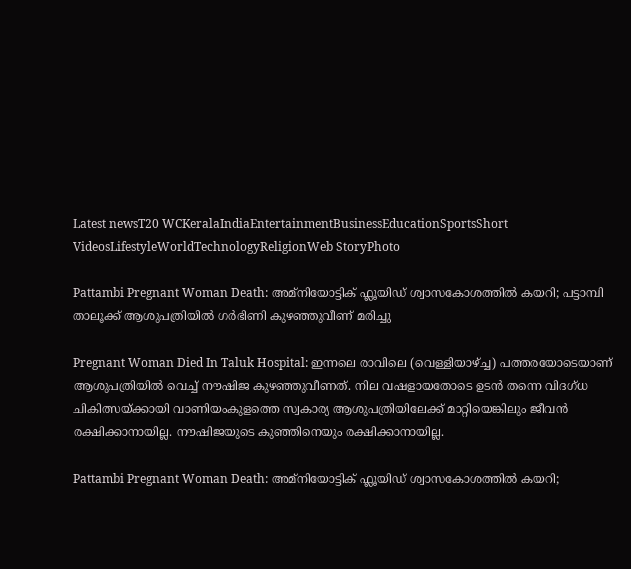Latest newsT20 WCKeralaIndiaEntertainmentBusinessEducationSportsShort VideosLifestyleWorldTechnologyReligionWeb StoryPhoto

Pattambi Pregnant Woman Death: അമ്നിയോട്ടിക് ഫ്ലൂയിഡ് ശ്വാസകോശത്തിൽ കയറി; പട്ടാമ്പി താലൂക്ക് ആശുപത്രിയിൽ ഗർഭിണി കുഴഞ്ഞുവീണ് മരിച്ചു

Pregnant Woman Died In Taluk Hospital: ഇന്നലെ രാവിലെ (വെള്ളിയാഴ്ച്ച) പത്തരയോടെയാണ് ആശുപത്രിയിൽ വെച്ച് നൗഷിജ കുഴഞ്ഞുവീണത്. നില വഷളായതോടെ ഉടൻ തന്നെ വിദഗ്ധ ചികിത്സയ്ക്കായി വാണിയംകുളത്തെ സ്വകാര്യ ആശുപത്രിയിലേക്ക് മാറ്റിയെങ്കിലും ജീവൻ രക്ഷിക്കാനായില്ല. നൗഷിജയുടെ കുഞ്ഞിനെയും രക്ഷിക്കാനായില്ല.

Pattambi Pregnant Woman Death: അമ്നിയോട്ടിക് ഫ്ലൂയിഡ് ശ്വാസകോശത്തിൽ കയറി;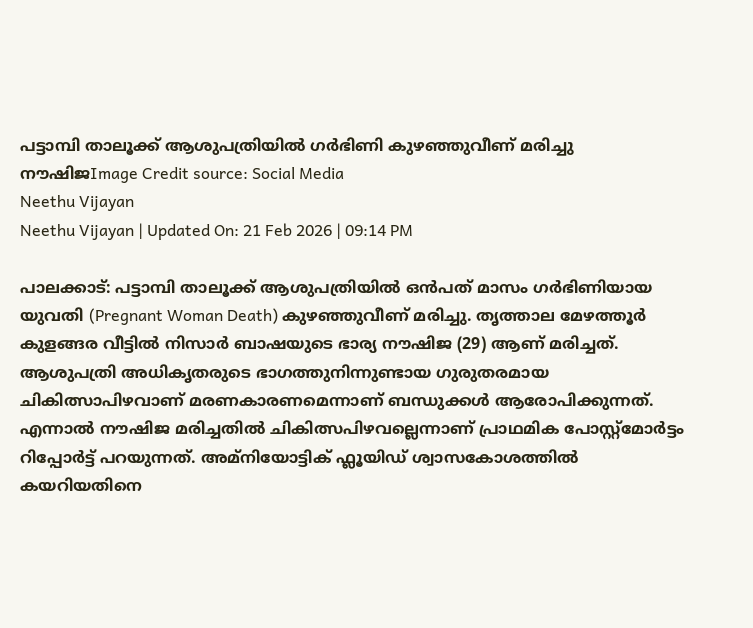പട്ടാമ്പി താലൂക്ക് ആശുപത്രിയിൽ ഗർഭിണി കുഴഞ്ഞുവീണ് മരിച്ചു
നൗഷിജImage Credit source: Social Media
Neethu Vijayan
Neethu Vijayan | Updated On: 21 Feb 2026 | 09:14 PM

പാലക്കാട്: പട്ടാമ്പി താലൂക്ക് ആശുപത്രിയിൽ ഒൻപത് മാസം ഗർഭിണിയായ യുവതി (Pregnant Woman Death) കുഴഞ്ഞുവീണ് മരിച്ചു. തൃത്താല മേഴത്തൂർ കുളങ്ങര വീട്ടിൽ നിസാർ ബാഷയുടെ ഭാര്യ നൗഷിജ (29) ആണ് മരിച്ചത്. ആശുപത്രി അധികൃതരുടെ ഭാഗത്തുനിന്നുണ്ടായ ഗുരുതരമായ ചികിത്സാപിഴവാണ് മരണകാരണമെന്നാണ് ബന്ധുക്കൾ ആരോപിക്കുന്നത്. എന്നാൽ നൗഷിജ മരിച്ചതിൽ ചികിത്സപിഴവല്ലെന്നാണ് പ്രാഥമിക പോസ്റ്റ്മോർട്ടം റിപ്പോർട്ട് പറയുന്നത്. അമ്നിയോട്ടിക് ഫ്ലൂയി‍ഡ് ശ്വാസകോശത്തിൽ കയറിയതിനെ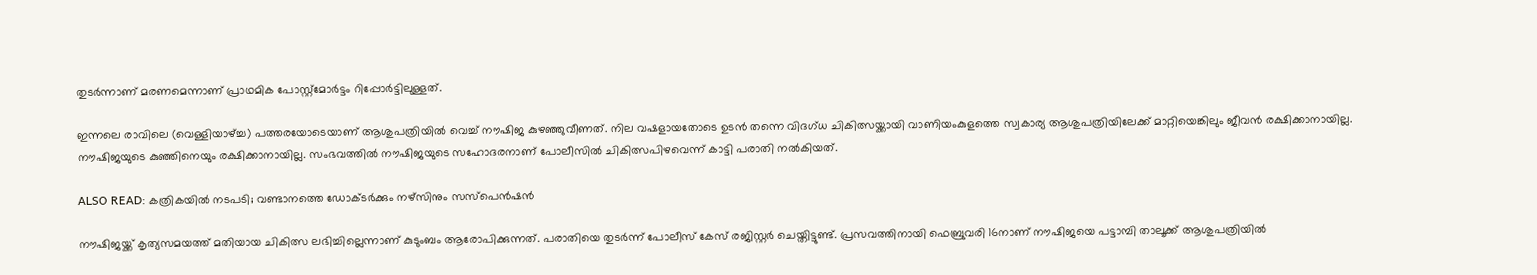തുടർന്നാണ് മരണമെന്നാണ് പ്രാഥമിക പോസ്റ്റ്മോർട്ടം റിപ്പോർട്ടിലുള്ളത്.

ഇന്നലെ രാവിലെ (വെള്ളിയാഴ്ച്ച) പത്തരയോടെയാണ് ആശുപത്രിയിൽ വെച്ച് നൗഷിജ കുഴഞ്ഞുവീണത്. നില വഷളായതോടെ ഉടൻ തന്നെ വിദഗ്ധ ചികിത്സയ്ക്കായി വാണിയംകുളത്തെ സ്വകാര്യ ആശുപത്രിയിലേക്ക് മാറ്റിയെങ്കിലും ജീവൻ രക്ഷിക്കാനായില്ല. നൗഷിജയുടെ കുഞ്ഞിനെയും രക്ഷിക്കാനായില്ല. സംഭവത്തിൽ നൗഷിജയുടെ സഹോദരനാണ് പോലീസിൽ ചികിത്സപിഴവെന്ന് കാട്ടി പരാതി നൽകിയത്.

ALSO READ: കത്രികയില്‍ നടപടി; വണ്ടാനത്തെ ഡോക്ടര്‍ക്കും നഴ്‌സിനും സസ്‌പെന്‍ഷന്‍

നൗഷിജയ്ക്ക് കൃത്യസമയത്ത് മതിയായ ചികിത്സ ലഭിച്ചില്ലെന്നാണ് കുടുംബം ആരോപിക്കുന്നത്. പരാതിയെ തുടർന്ന് പോലീസ് കേസ് രജിസ്റ്റർ ചെയ്തിട്ടുണ്ട്. പ്രസവത്തിനായി ഫെബ്രുവരി 16നാണ് നൗഷിജയെ പട്ടാമ്പി താലൂക്ക് ആശുപത്രിയിൽ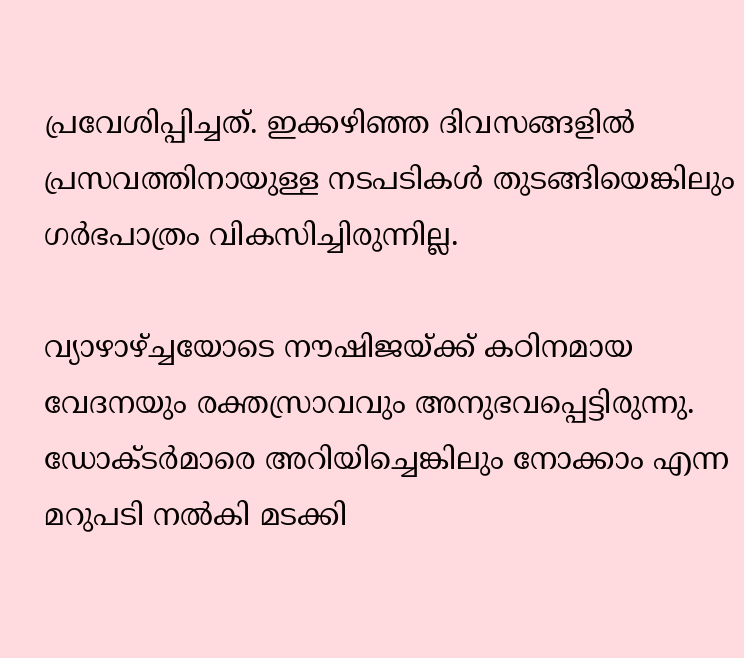പ്രവേശിപ്പിച്ചത്. ഇക്കഴിഞ്ഞ ദിവസങ്ങളിൽ പ്രസവത്തിനായുള്ള നടപടികൾ തുടങ്ങിയെങ്കിലും ഗർഭപാത്രം വികസിച്ചിരുന്നില്ല.

വ്യാഴാഴ്ച്ചയോടെ നൗഷിജയ്ക്ക് കഠിനമായ വേദനയും രക്തസ്രാവവും അനുഭവപ്പെട്ടിരുന്നു. ഡോക്ടർമാരെ അറിയിച്ചെങ്കിലും നോക്കാം എന്ന മറുപടി നൽകി മടക്കി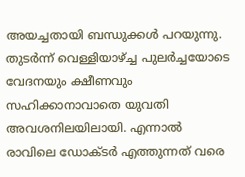അയച്ചതായി ബന്ധുക്കൾ പറയുന്നു. തുടർന്ന് വെള്ളിയാഴ്ച്ച പുലർച്ചയോടെ വേദനയും ക്ഷീണവും സഹിക്കാനാവാതെ യുവതി അവശനിലയിലായി. എന്നാൽ രാവിലെ ഡോക്ടർ എത്തുന്നത് വരെ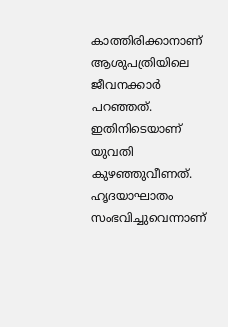കാത്തിരിക്കാനാണ് ആശുപത്രിയിലെ ജീവനക്കാർ പറഞ്ഞത്. ഇതിനിടെയാണ് യുവതി കുഴഞ്ഞുവീണത്. ഹൃദയാഘാതം സംഭവിച്ചുവെന്നാണ്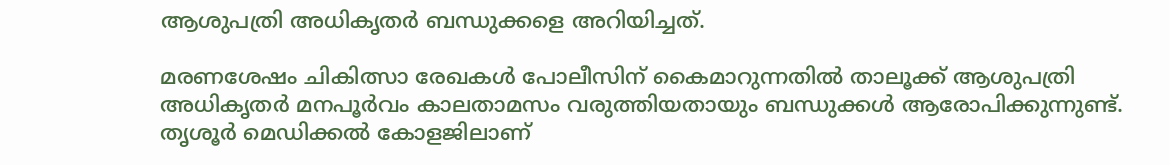ആശുപത്രി അധികൃതർ ബന്ധുക്കളെ അറിയിച്ചത്.

മരണശേഷം ചികിത്സാ രേഖകൾ പോലീസിന് കൈമാറുന്നതിൽ താലൂക്ക് ആശുപത്രി അധികൃതർ മനപൂർവം കാലതാമസം വരുത്തിയതായും ബന്ധുക്കൾ ആരോപിക്കുന്നുണ്ട്. തൃശൂർ മെഡിക്കൽ കോളജിലാണ്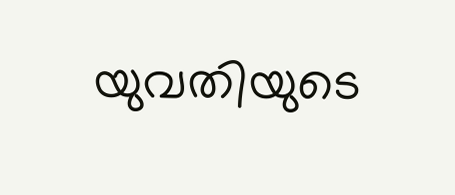യുവതിയുടെ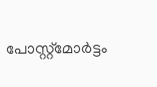പോസ്റ്റ്‌മോർട്ടം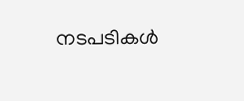നടപടികൾ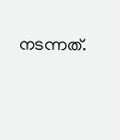നടന്നത്.